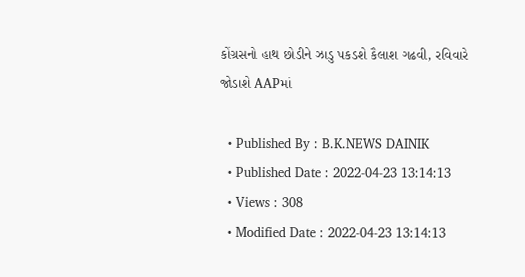કોંગ્રસનો હાથ છોડીને ઝાડુ પકડશે કૈલાશ ગઢવી, રવિવારે જોડાશે AAPમાં

  • Published By : B.K.NEWS DAINIK
  • Published Date : 2022-04-23 13:14:13
  • Views : 308
  • Modified Date : 2022-04-23 13:14:13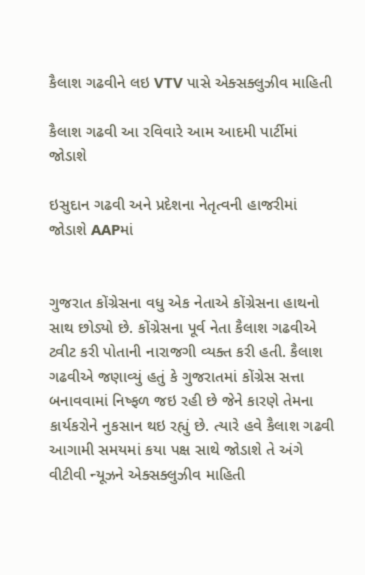કૈલાશ ગઢવીને લઇ VTV પાસે એક્સક્લુઝીવ માહિતી

કૈલાશ ગઢવી આ રવિવારે આમ આદમી પાર્ટીમાં જોડાશે

ઇસુદાન ગઢવી અને પ્રદેશના નેતૃત્વની હાજરીમાં જોડાશે AAPમાં


ગુજરાત કોંગ્રેસના વધુ એક નેતાએ કોંગ્રેસના હાથનો સાથ છોડ્યો છે. કોંગ્રેસના પૂર્વ નેતા કૈલાશ ગઢવીએ ટ્વીટ કરી પોતાની નારાજગી વ્યક્ત કરી હતી. કૈલાશ ગઢવીએ જણાવ્યું હતું કે ગુજરાતમાં કોંગ્રેસ સત્તા બનાવવામાં નિષ્ફળ જઇ રહી છે જેને કારણે તેમના કાર્યકરોને નુકસાન થઇ રહ્યું છે. ત્યારે હવે કૈલાશ ગઢવી આગામી સમયમાં કયા પક્ષ સાથે જોડાશે તે અંગે વીટીવી ન્યૂઝને એક્સક્લુઝીવ માહિતી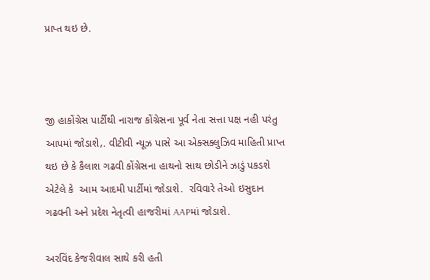પ્રાપ્ત થઇ છે.



જી હાકોંગ્રેસ પાર્ટીથી નારાજ કોંગ્રેસના પૂર્વ નેતા સત્તા પક્ષ નહી પરંતુ આપમાં જોડાશે,. વીટીવી ન્યૂઝ પાસે આ એક્સક્લુઝિવ માહિતી પ્રાપ્ત થઇ છે કે કૈલાશ ગઢવી કોંગ્રેસના હાથનો સાથ છોડીને ઝાડું પકડશે  એટેલે કે  આમ આદમી પાર્ટીમાં જોડાશે.  રવિવારે તેઓ ઇસુદાન ગઢવની અને પ્રદેશ નેતૃત્વી હાજરીમાં AAPમાં જોડાશે.

અરવિંદ કેજરીવાલ સાથે કરી હતી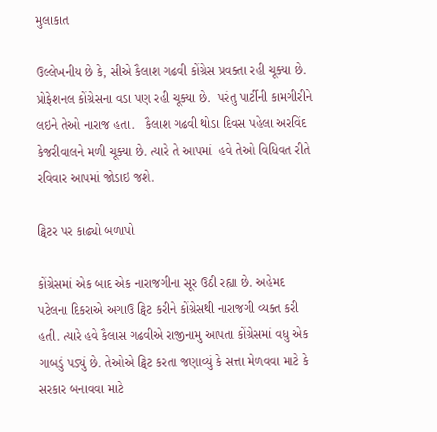મુલાકાત

ઉલ્લેખનીય છે કે, સીએ કૈલાશ ગઢવી કોંગ્રેસ પ્રવક્તા રહી ચૂક્યા છે. પ્રોફેશનલ કોંગ્રેસના વડા પણ રહી ચૂક્યા છે.  પરંતુ પાર્ટીની કામગીરીને લઇને તેઓ નારાજ હતા.   કૈલાશ ગઢવી થોડા દિવસ પહેલા અરવિંદ કેજરીવાલને મળી ચૂક્યા છે. ત્યારે તે આપમાં  હવે તેઓ વિધિવત રીતે રવિવાર આપમાં જોડાઇ જશે.

ટ્વિટર પર કાઢ્યો બળાપો

કોંગ્રેસમાં એક બાદ એક નારાજગીના સૂર ઉઠી રહ્યા છે. અહેમદ પટેલના દિકરાએ અગાઉ ટ્વિટ કરીને કોંગ્રેસથી નારાજગી વ્યક્ત કરી હતી. ત્યારે હવે કૈલાસ ગઢવીએ રાજીનામુ આપતા કોંગ્રેસમાં વધુ એક ગાબડું પડ્યું છે. તેઓએ ટ્વિટ કરતા જણાવ્યું કે સત્તા મેળવવા માટે કે સરકાર બનાવવા માટે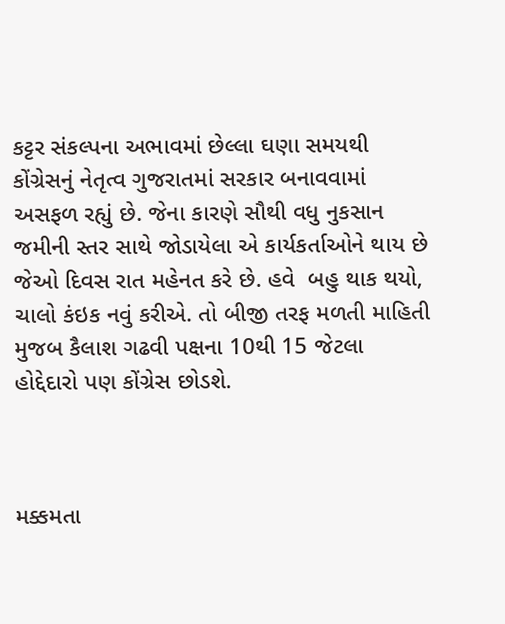કટ્ટર સંકલ્પના અભાવમાં છેલ્લા ઘણા સમયથી  કોંગ્રેસનું નેતૃત્વ ગુજરાતમાં સરકાર બનાવવામાં અસફળ રહ્યું છે. જેના કારણે સૌથી વધુ નુકસાન જમીની સ્તર સાથે જોડાયેલા એ કાર્યકર્તાઓને થાય છે જેઓ દિવસ રાત મહેનત કરે છે. હવે  બહુ થાક થયો, ચાલો કંઇક નવું કરીએ. તો બીજી તરફ મળતી માહિતી મુજબ કૈલાશ ગઢવી પક્ષના 10થી 15 જેટલા હોદ્દેદારો પણ કોંગ્રેસ છોડશે.



મક્કમતા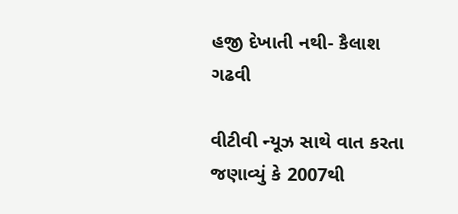હજી દેખાતી નથી- કૈલાશ ગઢવી

વીટીવી ન્યૂઝ સાથે વાત કરતા જણાવ્યું કે 2007થી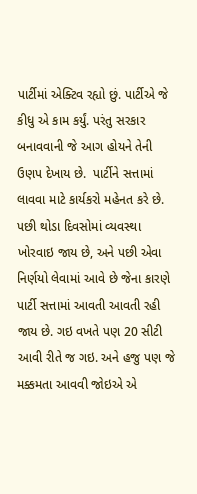પાર્ટીમાં એક્ટિવ રહ્યો છું. પાર્ટીએ જે કીધુ એ કામ કર્યું. પરંતુ સરકાર બનાવવાની જે આગ હોયને તેની ઉણપ દેખાય છે.  પાર્ટીને સત્તામાં લાવવા માટે કાર્યકરો મહેનત કરે છે.  પછી થોડા દિવસોમાં વ્યવસ્થા ખોરવાઇ જાય છે, અને પછી એવા નિર્ણયો લેવામાં આવે છે જેના કારણે પાર્ટી સત્તામાં આવતી આવતી રહી જાય છે. ગઇ વખતે પણ 20 સીટી આવી રીતે જ ગઇ. અને હજુ પણ જે મક્કમતા આવવી જોઇએ એ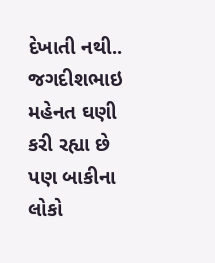દેખાતી નથી.. જગદીશભાઇ મહેનત ઘણી કરી રહ્યા છે પણ બાકીના લોકો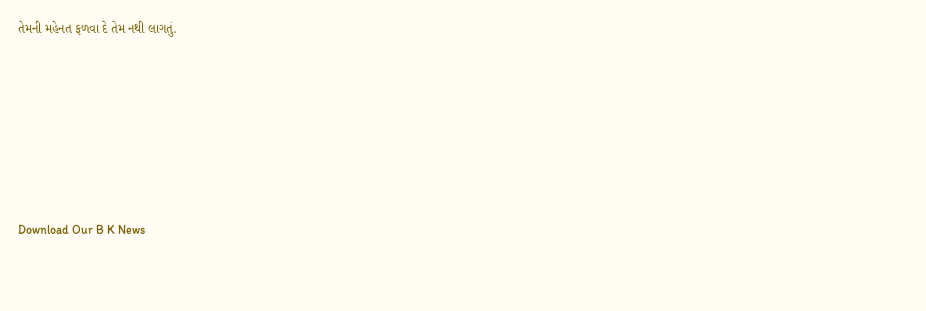તેમની મહેનત ફળવા દે તેમ નથી લાગતું.







Download Our B K News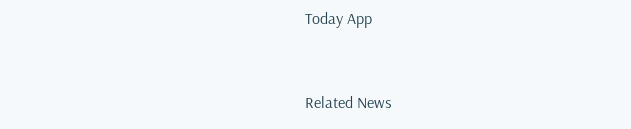Today App



Related News